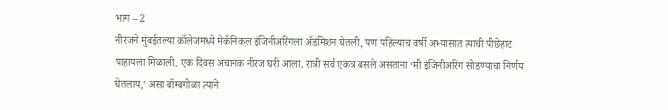भाग – 2
नीरजने मुंबईतल्या कॉलेजमध्ये मेकॅनिकल इंजिनीअरिंगला ॲडमिशन घेतली, पण पहिल्याच वर्षी अभ्यासात त्याची पीछेहाट पाहायला मिळाली. एक दिवस अचानक नीरज घरी आला. रात्री सर्व एकत्र बसले असताना ‘मी इंजिनीअरिंग सोडण्याचा निर्णय घेतलाय,’ असा बॉम्बगोळा त्याने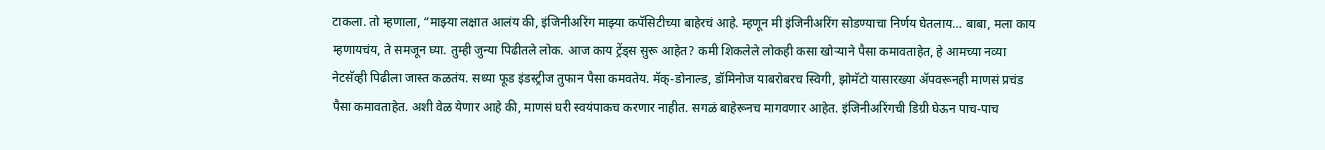टाकला. तो म्हणाला, “माझ्या लक्षात आलंय की, इंजिनीअरिंग माझ्या कपॅसिटीच्या बाहेरचं आहे. म्हणून मी इंजिनीअरिंग सोडण्याचा निर्णय घेतलाय… बाबा, मला काय म्हणायचंय, ते समजून घ्या. तुम्ही जुन्या पिढीतले लोक. आज काय ट्रेंड्स सुरू आहेत? कमी शिकलेले लोकही कसा खोऱ्याने पैसा कमावताहेत, हे आमच्या नव्या नेटसॅव्ही पिढीला जास्त कळतंय. सध्या फूड इंडस्ट्रीज तुफान पैसा कमवतेय. मॅक्-डोनाल्ड, डॉमिनोज याबरोबरच स्विगी, झोमॅटो यासारख्या ॲपवरूनही माणसं प्रचंड पैसा कमावताहेत. अशी वेळ येणार आहे की, माणसं घरी स्वयंपाकच करणार नाहीत. सगळं बाहेरूनच मागवणार आहेत. इंजिनीअरिंगची डिग्री घेऊन पाच-पाच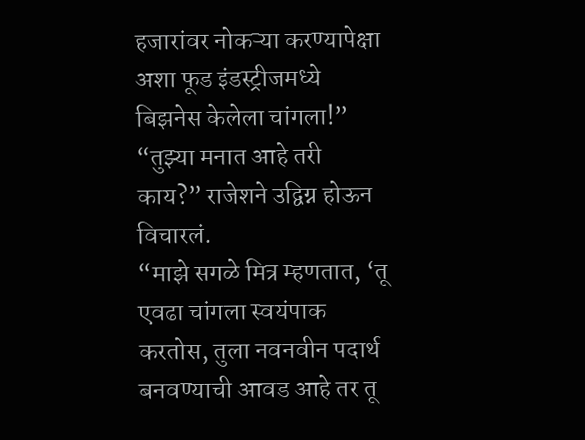हजारांवर नोकऱ्या करण्यापेक्षा अशा फूड इंडस्ट्रीजमध्ये बिझनेस केलेला चांगला!”
“तुझ्या मनात आहे तरी काय?” राजेशने उद्विग्न होऊन विचारलं.
“माझे सगळे मित्र म्हणतात, ‘तू एवढा चांगला स्वयंपाक करतोस, तुला नवनवीन पदार्थ बनवण्याची आवड आहे तर तू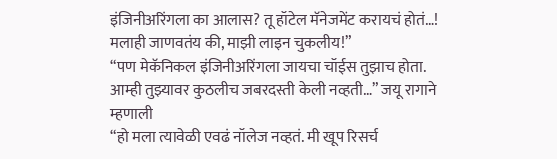इंजिनीअरिंगला का आलास? तू हॉटेल मॅनेजमेंट करायचं होतं…! मलाही जाणवतंय की, माझी लाइन चुकलीय!”
“पण मेकॅनिकल इंजिनीअरिंगला जायचा चॉईस तुझाच होता. आम्ही तुझ्यावर कुठलीच जबरदस्ती केली नव्हती…” जयू रागाने म्हणाली
“हो मला त्यावेळी एवढं नॉलेज नव्हतं. मी खूप रिसर्च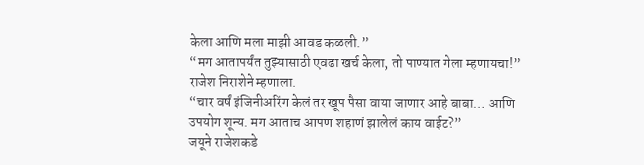केला आणि मला माझी आवड कळली.”
“मग आतापर्यंत तुझ्यासाठी एवढा खर्च केला, तो पाण्यात गेला म्हणायचा!” राजेश निराशेने म्हणाला.
“चार वर्षं इंजिनीअरिंग केलं तर खूप पैसा वाया जाणार आहे बाबा… आणि उपयोग शून्य. मग आताच आपण शहाणं झालेलं काय वाईट?”
जयूने राजेशकडे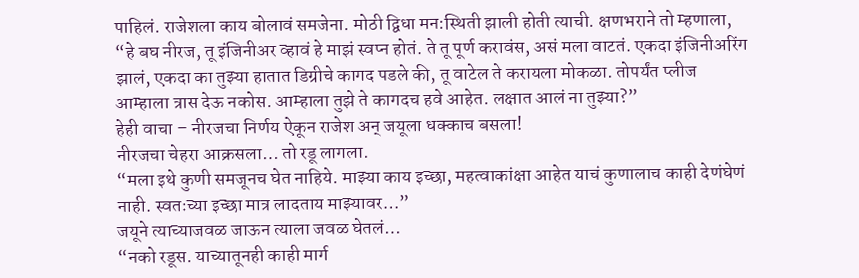पाहिलं. राजेशला काय बोलावं समजेना. मोठी द्विधा मन:स्थिती झाली होती त्याची. क्षणभराने तो म्हणाला,
“हे बघ नीरज, तू इंजिनीअर व्हावं हे माझं स्वप्न होतं. ते तू पूर्ण करावंस, असं मला वाटतं. एकदा इंजिनीअरिंग झालं, एकदा का तुझ्या हातात डिग्रीचे कागद पडले की, तू वाटेल ते करायला मोकळा. तोपर्यंत प्लीज आम्हाला त्रास देऊ नकोस. आम्हाला तुझे ते कागदच हवे आहेत. लक्षात आलं ना तुझ्या?”
हेही वाचा – नीरजचा निर्णय ऐकून राजेश अन् जयूला धक्काच बसला!
नीरजचा चेहरा आक्रसला… तो रडू लागला.
“मला इथे कुणी समजूनच घेत नाहिये. माझ्या काय इच्छा, महत्वाकांक्षा आहेत याचं कुणालाच काही देणंघेणं नाही. स्वतःच्या इच्छा मात्र लादताय माझ्यावर…”
जयूने त्याच्याजवळ जाऊन त्याला जवळ घेतलं…
“नको रडूस. याच्यातूनही काही मार्ग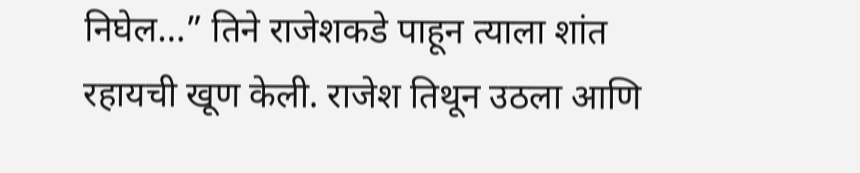निघेल…” तिने राजेशकडे पाहून त्याला शांत रहायची खूण केली. राजेश तिथून उठला आणि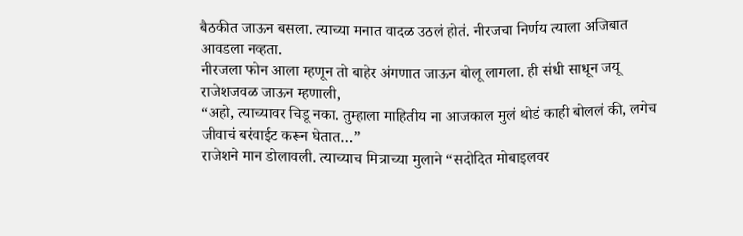बैठकीत जाऊन बसला. त्याच्या मनात वादळ उठलं होतं. नीरजचा निर्णय त्याला अजिबात आवडला नव्हता.
नीरजला फोन आला म्हणून तो बाहेर अंगणात जाऊन बोलू लागला. ही संधी साधून जयू राजेशजवळ जाऊन म्हणाली,
“अहो, त्याच्यावर चिडू नका. तुम्हाला माहितीय ना आजकाल मुलं थोडं काही बोललं की, लगेच जीवाचं बरंवाईट करून घेतात…”
राजेशने मान डोलावली. त्याच्याच मित्राच्या मुलाने “सदोदित मोबाइलवर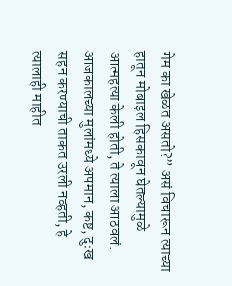गेम का खेळत असतो?” असं विचारून त्याच्या हातून मोबाइल हिसकावून घेतल्यामुळे आत्महत्या केली होती, ते त्याला आठवलं. आजकालच्या मुलांमध्ये अपमान, कष्ट, दुःख सहन करण्याची ताकत उरली नव्हती, हे त्यालाही माहीत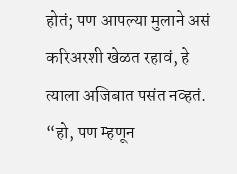होतं; पण आपल्या मुलाने असं करिअरशी खेळत रहावं, हे त्याला अजिबात पसंत नव्हतं.
“हो, पण म्हणून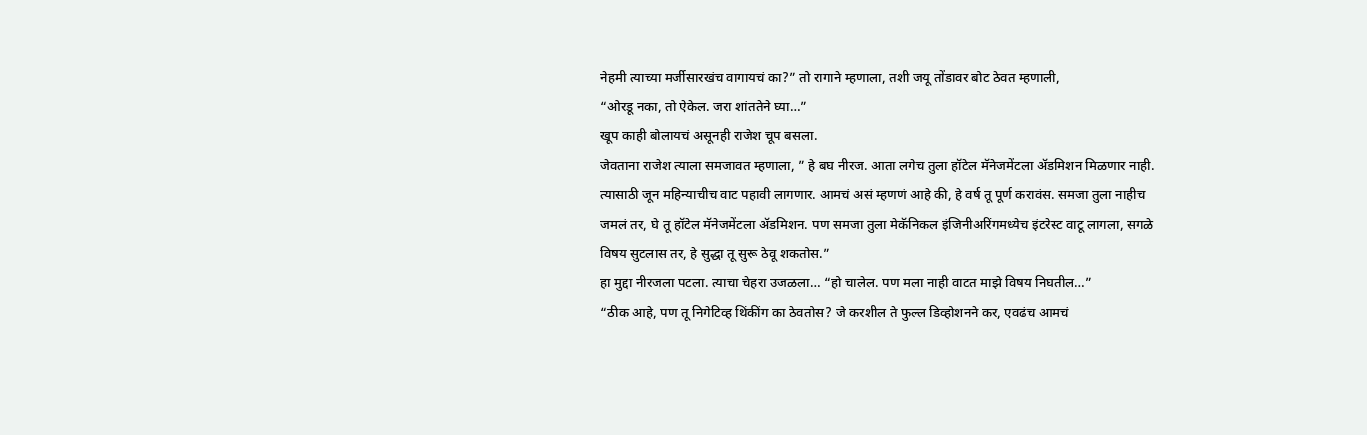नेहमी त्याच्या मर्जीसारखंच वागायचं का?” तो रागाने म्हणाला, तशी जयू तोंडावर बोट ठेवत म्हणाली,
“ओरडू नका, तो ऐकेल. जरा शांततेने घ्या…”
खूप काही बोलायचं असूनही राजेश चूप बसला.
जेवताना राजेश त्याला समजावत म्हणाला, ” हे बघ नीरज. आता लगेच तुला हॉटेल मॅनेजमेंटला ॲडमिशन मिळणार नाही. त्यासाठी जून महिन्याचीच वाट पहावी लागणार. आमचं असं म्हणणं आहे की, हे वर्ष तू पूर्ण करावंस. समजा तुला नाहीच जमलं तर, घे तू हॉटेल मॅनेजमेंटला ॲडमिशन. पण समजा तुला मेकॅनिकल इंजिनीअरिंगमध्येच इंटरेस्ट वाटू लागला, सगळे विषय सुटलास तर, हे सुद्धा तू सुरू ठेवू शकतोस.”
हा मुद्दा नीरजला पटला. त्याचा चेहरा उजळला… “हो चालेल. पण मला नाही वाटत माझे विषय निघतील…”
“ठीक आहे, पण तू निगेटिव्ह थिंकींग का ठेवतोस? जे करशील ते फुल्ल डिव्होशनने कर, एवढंच आमचं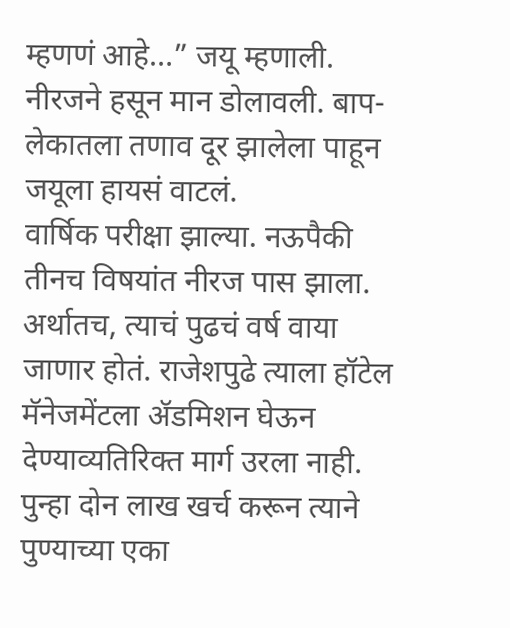म्हणणं आहे…” जयू म्हणाली. नीरजने हसून मान डोलावली. बाप-लेकातला तणाव दूर झालेला पाहून जयूला हायसं वाटलं.
वार्षिक परीक्षा झाल्या. नऊपैकी तीनच विषयांत नीरज पास झाला. अर्थातच, त्याचं पुढचं वर्ष वाया जाणार होतं. राजेशपुढे त्याला हॉटेल मॅनेजमेंटला ॲडमिशन घेऊन देण्याव्यतिरिक्त मार्ग उरला नाही. पुन्हा दोन लाख खर्च करून त्याने पुण्याच्या एका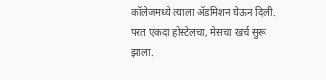कॉलेजमध्ये त्याला ॲडमिशन घेऊन दिली. परत एकदा होस्टेलचा, मेसचा खर्च सुरू झाला.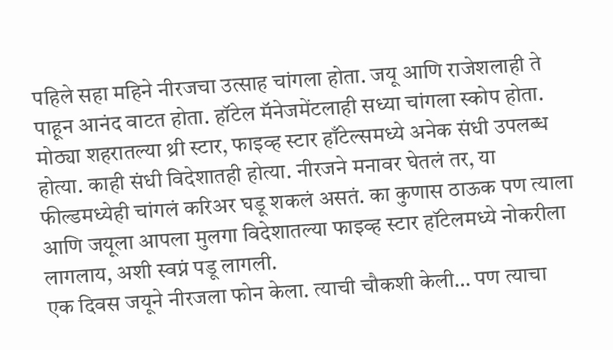पहिले सहा महिने नीरजचा उत्साह चांगला होता. जयू आणि राजेशलाही ते पाहून आनंद वाटत होता. हॉटेल मॅनेजमेंटलाही सध्या चांगला स्कोप होता. मोठ्या शहरातल्या थ्री स्टार, फाइव्ह स्टार हाँटेल्समध्ये अनेक संधी उपलब्ध होत्या. काही संधी विदेशातही होत्या. नीरजने मनावर घेतलं तर, या फील्डमध्येही चांगलं करिअर घडू शकलं असतं. का कुणास ठाऊक पण त्याला आणि जयूला आपला मुलगा विदेशातल्या फाइव्ह स्टार हॉटेलमध्ये नोकरीला लागलाय, अशी स्वप्नं पडू लागली.
एक दिवस जयूने नीरजला फोन केला. त्याची चौकशी केली… पण त्याचा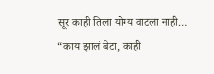सूर काही तिला योग्य वाटला नाही…
“काय झालं बेटा, काही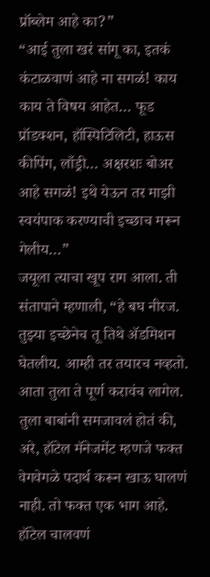प्रॉब्लेम आहे का?”
“आई तुला खरं सांगू का, इतकं कंटाळवाणं आहे ना सगळं! काय काय ते विषय आहेत… फूड प्रॉडक्शन, हॉस्पिटिलिटी, हाऊस कीपिंग, लाँड्री… अक्षरशः बोअर आहे सगळं! इथे येऊन तर माझी स्वयंपाक करण्याची इच्छाच मरून गेलीय…”
जयूला त्याचा खूप राग आला. ती संतापाने म्हणाली, “हे बघ नीरज. तुझ्या इच्छेनेच तू तिथे ॲडमिशन घेतलीय. आम्ही तर तयारच नव्हतो. आता तुला ते पूर्ण करावंच लागेल. तुला बाबांनी समजावलं होतं की, अरे, हॉटेल मॅनेजमेंट म्हणजे फक्त वेगवेगळे पदार्थ करून खाऊ घालणं नाही. तो फक्त एक भाग आहे. हॉटेल चालवणं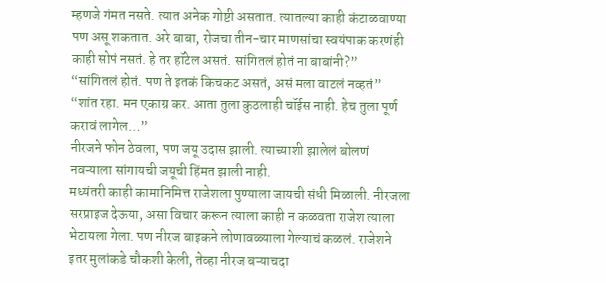म्हणजे गंमत नसते. त्यात अनेक गोष्टी असतात. त्यातल्या काही कंटाळवाण्या पण असू शकतात. अरे बाबा, रोजचा तीन-चार माणसांचा स्वयंपाक करणंही काही सोपं नसतं. हे तर हॉटेल असतं. सांगितलं होतं ना बाबांनी?”
“सांगितलं होतं. पण ते इतकं किचकट असतं, असं मला वाटलं नव्हतं”
“शांत रहा. मन एकाग्र कर. आता तुला कुठलाही चॉईस नाही. हेच तुला पूर्ण करावं लागेल…”
नीरजने फोन ठेवला, पण जयू उदास झाली. त्याच्याशी झालेलं बोलणं नवऱ्याला सांगायची जयूची हिंमत झाली नाही.
मध्यंतरी काही कामानिमित्त राजेशला पुण्याला जायची संधी मिळाली. नीरजला सरप्राइज देऊया, असा विचार करून त्याला काही न कळवता राजेश त्याला भेटायला गेला. पण नीरज बाइकने लोणावळ्याला गेल्याचं कळलं. राजेशने इतर मुलांकडे चौकशी केली, तेव्हा नीरज बऱ्याचदा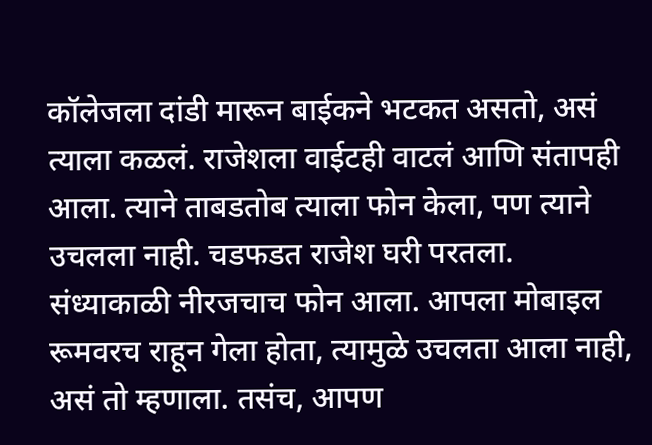कॉलेजला दांडी मारून बाईकने भटकत असतो, असं त्याला कळलं. राजेशला वाईटही वाटलं आणि संतापही आला. त्याने ताबडतोब त्याला फोन केला, पण त्याने उचलला नाही. चडफडत राजेश घरी परतला.
संध्याकाळी नीरजचाच फोन आला. आपला मोबाइल रूमवरच राहून गेला होता, त्यामुळे उचलता आला नाही, असं तो म्हणाला. तसंच, आपण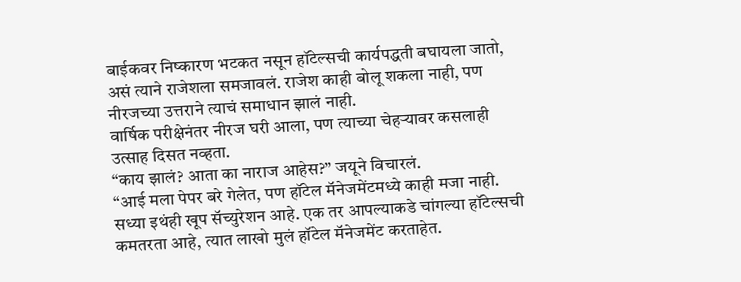बाईकवर निष्कारण भटकत नसून हॉटेल्सची कार्यपद्धती बघायला जातो, असं त्याने राजेशला समजावलं. राजेश काही बोलू शकला नाही, पण नीरजच्या उत्तराने त्याचं समाधान झालं नाही.
वार्षिक परीक्षेनंतर नीरज घरी आला, पण त्याच्या चेहऱ्यावर कसलाही उत्साह दिसत नव्हता.
“काय झालं? आता का नाराज आहेस?” जयूने विचारलं.
“आई मला पेपर बरे गेलेत, पण हॉटेल मॅनेजमेंटमध्ये काही मजा नाही. सध्या इथंही खूप सॅच्युरेशन आहे. एक तर आपल्याकडे चांगल्या हॉटेल्सची कमतरता आहे, त्यात लाखो मुलं हॉटेल मॅनेजमेंट करताहेत.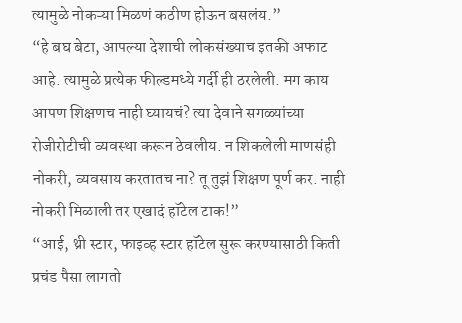त्यामुळे नोकऱ्या मिळणं कठीण होऊन बसलंय.”
“हे बघ बेटा, आपल्या देशाची लोकसंख्याच इतकी अफाट आहे. त्यामुळे प्रत्येक फील्डमध्ये गर्दी ही ठरलेली. मग काय आपण शिक्षणच नाही घ्यायचं? त्या देवाने सगळ्यांच्या रोजीरोटीची व्यवस्था करून ठेवलीय. न शिकलेली माणसंही नोकरी, व्यवसाय करतातच ना? तू तुझं शिक्षण पूर्ण कर. नाही नोकरी मिळाली तर एखादं हॉटेल टाक!”
“आई, थ्री स्टार, फाइव्ह स्टार हॉटेल सुरू करण्यासाठी किती प्रचंड पैसा लागतो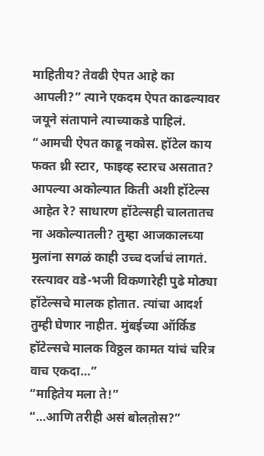माहितीय? तेवढी ऐपत आहे का आपली?” त्याने एकदम ऐपत काढल्यावर जयूने संतापाने त्याच्याकडे पाहिलं.
“आमची ऐपत काढू नकोस. हॉटेल काय फक्त थ्री स्टार, फाइव्ह स्टारच असतात? आपल्या अकोल्यात किती अशी हॉटेल्स आहेत रे? साधारण हॉटेल्सही चालतातच ना अकोल्यातली? तुम्हा आजकालच्या मुलांना सगळं काही उच्च दर्जाचं लागतं. रस्त्यावर वडे-भजी विकणारेही पुढे मोठ्या हॉटेल्सचे मालक होतात. त्यांचा आदर्श तुम्ही घेणार नाहीत. मुंबईच्या ऑर्किड हॉटेल्सचे मालक विठ्ठल कामत यांचं चरित्र वाच एकदा…”
“माहितेय मला ते!”
“…आणि तरीही असं बोलत़ोस?”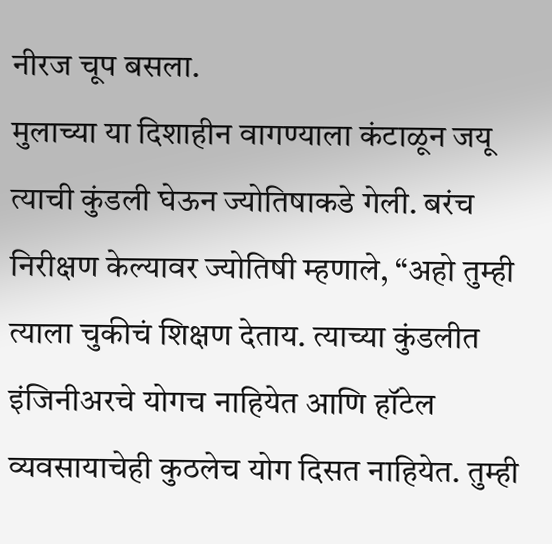नीरज चूप बसला.
मुलाच्या या दिशाहीन वागण्याला कंटाळून जयू त्याची कुंडली घेऊन ज्योतिषाकडे गेली. बरंच निरीक्षण केल्यावर ज्योतिषी म्हणाले, “अहो तुम्ही त्याला चुकीचं शिक्षण देताय. त्याच्या कुंडलीत इंजिनीअरचे योगच नाहियेत आणि हॉटेल व्यवसायाचेही कुठलेच योग दिसत नाहियेत. तुम्ही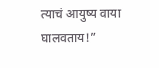त्याचं आयुष्य वाया घालवताय!”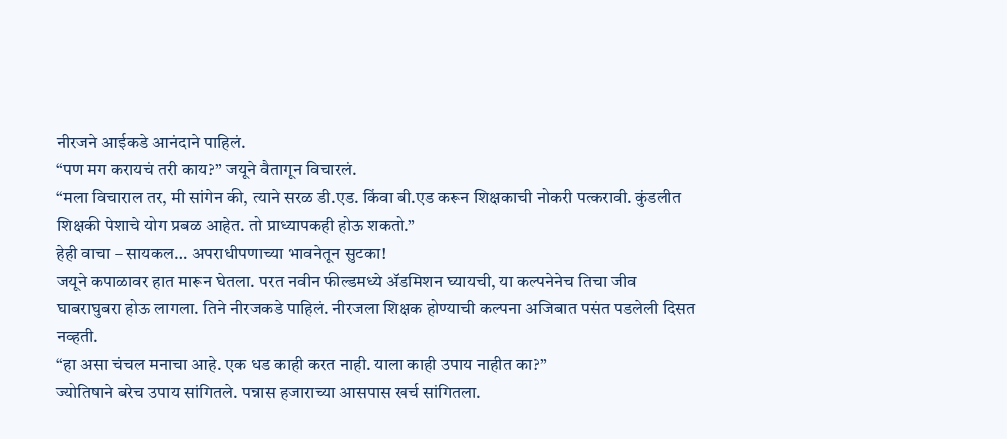नीरजने आईकडे आनंदाने पाहिलं.
“पण मग करायचं तरी काय?” जयूने वैतागून विचारलं.
“मला विचाराल तर, मी सांगेन की, त्याने सरळ डी.एड. किंवा बी.एड करून शिक्षकाची नोकरी पत्करावी. कुंडलीत शिक्षकी पेशाचे योग प्रबळ आहेत. तो प्राध्यापकही होऊ शकतो.”
हेही वाचा – सायकल… अपराधीपणाच्या भावनेतून सुटका!
जयूने कपाळावर हात मारून घेतला. परत नवीन फील्डमध्ये ॲडमिशन घ्यायची, या कल्पनेनेच तिचा जीव घाबराघुबरा होऊ लागला. तिने नीरजकडे पाहिलं. नीरजला शिक्षक होण्याची कल्पना अजिबात पसंत पडलेली दिसत नव्हती.
“हा असा चंचल मनाचा आहे. एक धड काही करत नाही. याला काही उपाय नाहीत का?”
ज्योतिषाने बरेच उपाय सांगितले. पन्नास हजाराच्या आसपास खर्च सांगितला.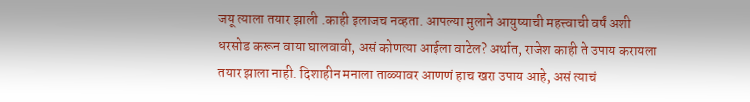जयू त्याला तयार झाली .काही इलाजच नव्हता. आपल्या मुलाने आयुष्याची महत्त्वाची वर्षं अशी धरसोड करून वाया घालवावी, असं कोणत्या आईला वाटेल? अर्थात, राजेश काही ते उपाय करायला तयार झाला नाही. दिशाहीन मनाला ताळ्यावर आणणं हाच खरा उपाय आहे, असं त्याचं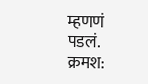म्हणणं पडलं.
क्रमश: